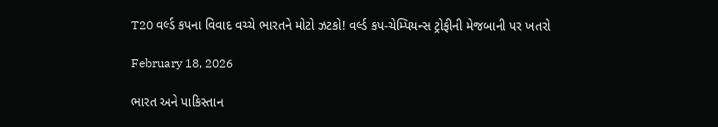T20 વર્લ્ડ કપના વિવાદ વચ્ચે ભારતને મોટો ઝટકો! વર્લ્ડ કપ-ચેમ્પિયન્સ ટ્રોફીની મેજબાની પર ખતરો

February 18, 2026

ભારત અને પાકિસ્તાન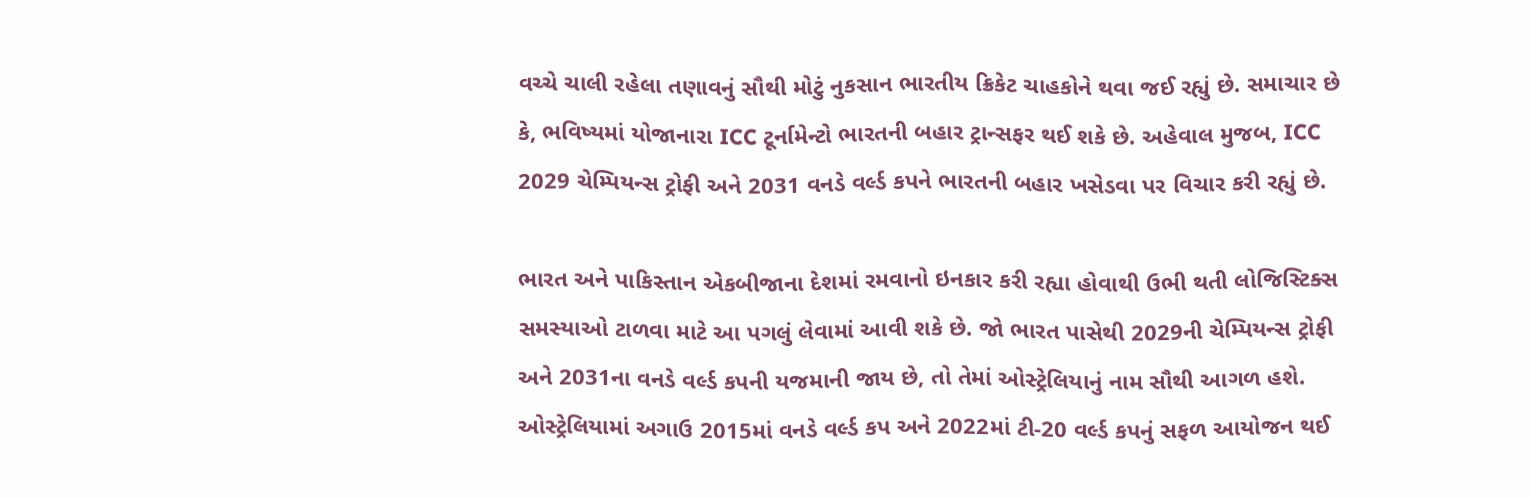વચ્ચે ચાલી રહેલા તણાવનું સૌથી મોટું નુકસાન ભારતીય ક્રિકેટ ચાહકોને થવા જઈ રહ્યું છે. સમાચાર છે કે, ભવિષ્યમાં યોજાનારા ICC ટૂર્નામેન્ટો ભારતની બહાર ટ્રાન્સફર થઈ શકે છે. અહેવાલ મુજબ, ICC 2029 ચેમ્પિયન્સ ટ્રોફી અને 2031 વનડે વર્લ્ડ કપને ભારતની બહાર ખસેડવા પર વિચાર કરી રહ્યું છે.

ભારત અને પાકિસ્તાન એકબીજાના દેશમાં રમવાનો ઇનકાર કરી રહ્યા હોવાથી ઉભી થતી લોજિસ્ટિક્સ સમસ્યાઓ ટાળવા માટે આ પગલું લેવામાં આવી શકે છે. જો ભારત પાસેથી 2029ની ચેમ્પિયન્સ ટ્રોફી અને 2031ના વનડે વર્લ્ડ કપની યજમાની જાય છે, તો તેમાં ઓસ્ટ્રેલિયાનું નામ સૌથી આગળ હશે. ઓસ્ટ્રેલિયામાં અગાઉ 2015માં વનડે વર્લ્ડ કપ અને 2022માં ટી-20 વર્લ્ડ કપનું સફળ આયોજન થઈ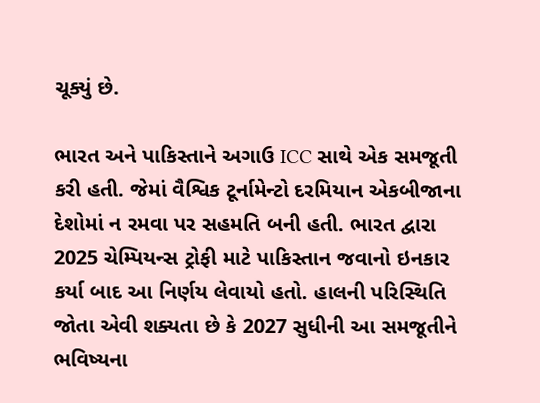ચૂક્યું છે.

ભારત અને પાકિસ્તાને અગાઉ ICC સાથે એક સમજૂતી કરી હતી. જેમાં વૈશ્વિક ટૂર્નામેન્ટો દરમિયાન એકબીજાના દેશોમાં ન રમવા પર સહમતિ બની હતી. ભારત દ્વારા 2025 ચેમ્પિયન્સ ટ્રોફી માટે પાકિસ્તાન જવાનો ઇનકાર કર્યા બાદ આ નિર્ણય લેવાયો હતો. હાલની પરિસ્થિતિ જોતા એવી શક્યતા છે કે 2027 સુધીની આ સમજૂતીને ભવિષ્યના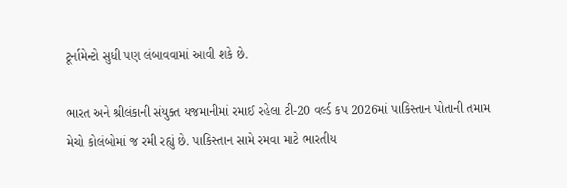ટૂર્નામેન્ટો સુધી પણ લંબાવવામાં આવી શકે છે.

ભારત અને શ્રીલંકાની સંયુક્ત યજમાનીમાં રમાઈ રહેલા ટી-20 વર્લ્ડ કપ 2026માં પાકિસ્તાન પોતાની તમામ મેચો કોલંબોમાં જ રમી રહ્યું છે. પાકિસ્તાન સામે રમવા માટે ભારતીય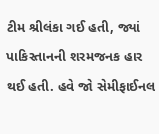ટીમ શ્રીલંકા ગઈ હતી, જ્યાં પાકિસ્તાનની શરમજનક હાર થઈ હતી. હવે જો સેમીફાઈનલ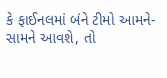કે ફાઈનલમાં બંને ટીમો આમને-સામને આવશે, તો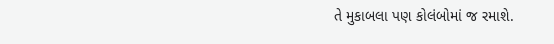તે મુકાબલા પણ કોલંબોમાં જ રમાશે.